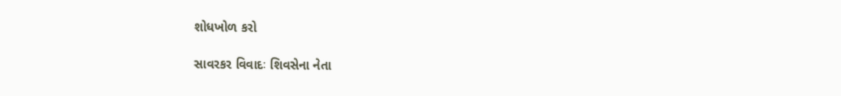શોધખોળ કરો

સાવરકર વિવાદઃ શિવસેના નેતા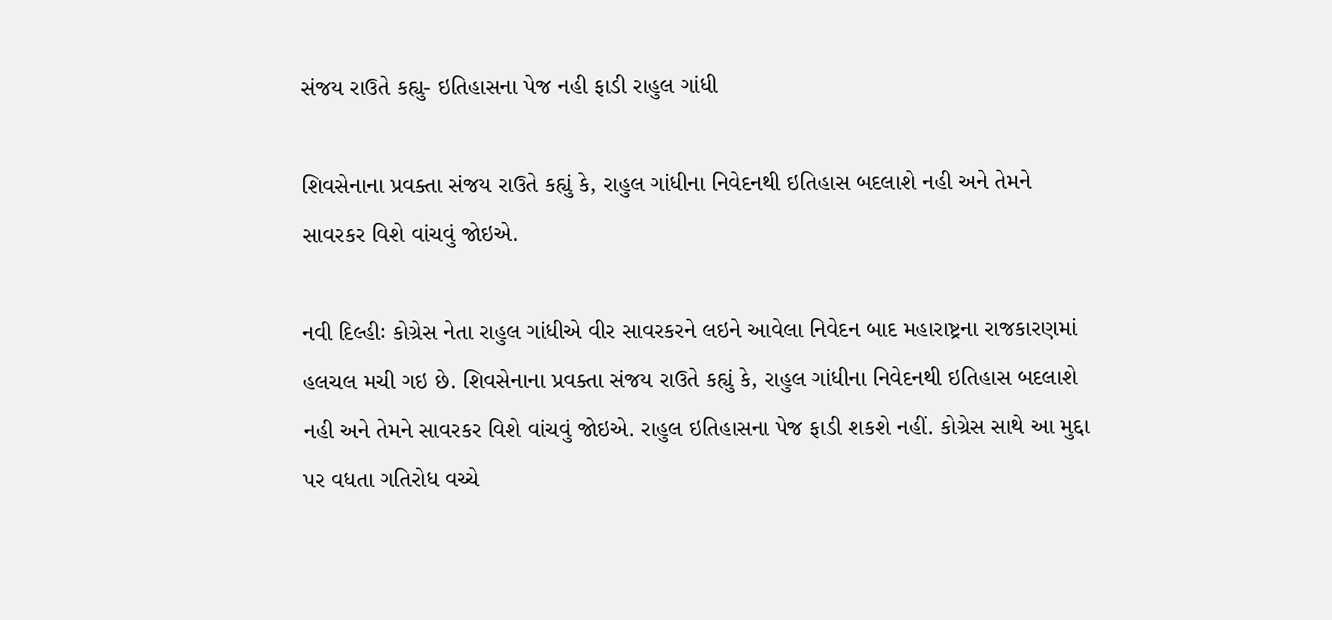સંજય રાઉતે કહ્યુ- ઇતિહાસના પેજ નહી ફાડી રાહુલ ગાંધી

શિવસેનાના પ્રવક્તા સંજય રાઉતે કહ્યું કે, રાહુલ ગાંધીના નિવેદનથી ઇતિહાસ બદલાશે નહી અને તેમને સાવરકર વિશે વાંચવું જોઇએ.

નવી દિલ્હીઃ કોગ્રેસ નેતા રાહુલ ગાંધીએ વીર સાવરકરને લઇને આવેલા નિવેદન બાદ મહારાષ્ટ્રના રાજકારણમાં હલચલ મચી ગઇ છે. શિવસેનાના પ્રવક્તા સંજય રાઉતે કહ્યું કે, રાહુલ ગાંધીના નિવેદનથી ઇતિહાસ બદલાશે નહી અને તેમને સાવરકર વિશે વાંચવું જોઇએ. રાહુલ ઇતિહાસના પેજ ફાડી શકશે નહીં. કોગ્રેસ સાથે આ મુદ્દા પર વધતા ગતિરોધ વચ્ચે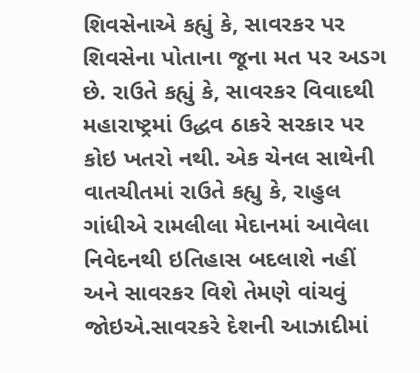શિવસેનાએ કહ્યું કે, સાવરકર પર શિવસેના પોતાના જૂના મત પર અડગ છે. રાઉતે કહ્યું કે, સાવરકર વિવાદથી મહારાષ્ટ્રમાં ઉદ્ધવ ઠાકરે સરકાર પર કોઇ ખતરો નથી. એક ચેનલ સાથેની વાતચીતમાં રાઉતે કહ્યુ કે, રાહુલ ગાંધીએ રામલીલા મેદાનમાં આવેલા નિવેદનથી ઇતિહાસ બદલાશે નહીં અને સાવરકર વિશે તેમણે વાંચવું જોઇએ.સાવરકરે દેશની આઝાદીમાં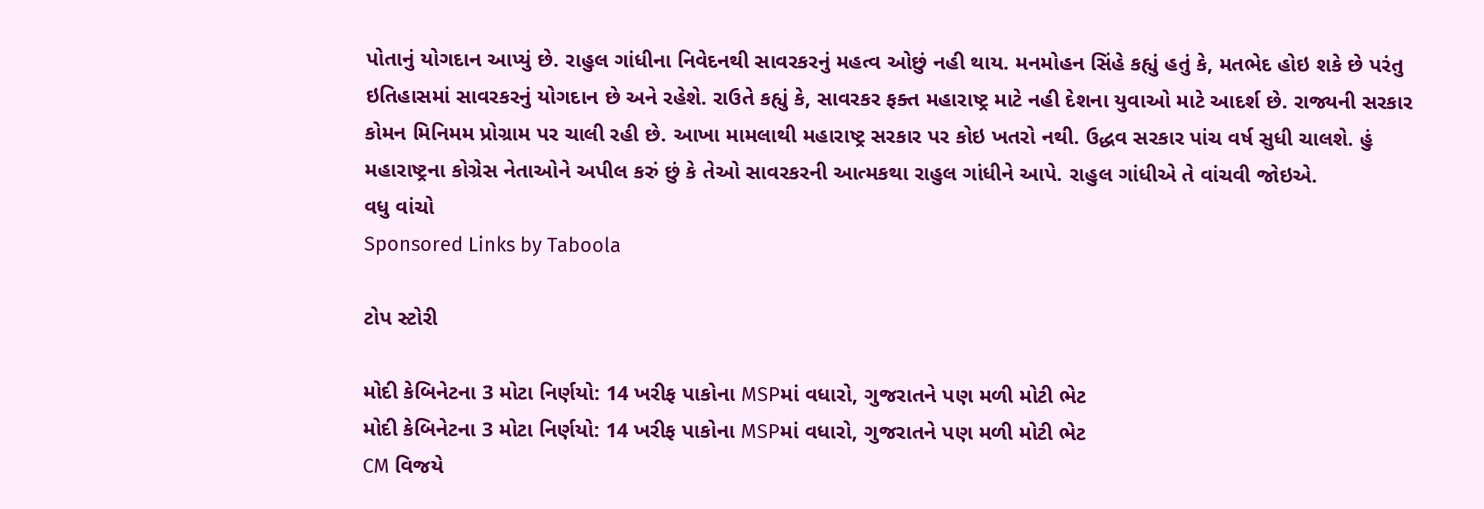પોતાનું યોગદાન આપ્યું છે. રાહુલ ગાંધીના નિવેદનથી સાવરકરનું મહત્વ ઓછું નહી થાય. મનમોહન સિંહે કહ્યું હતું કે, મતભેદ હોઇ શકે છે પરંતુ ઇતિહાસમાં સાવરકરનું યોગદાન છે અને રહેશે. રાઉતે કહ્યું કે, સાવરકર ફક્ત મહારાષ્ટ્ર માટે નહી દેશના યુવાઓ માટે આદર્શ છે. રાજ્યની સરકાર કોમન મિનિમમ પ્રોગ્રામ પર ચાલી રહી છે. આખા મામલાથી મહારાષ્ટ્ર સરકાર પર કોઇ ખતરો નથી. ઉદ્ધવ સરકાર પાંચ વર્ષ સુધી ચાલશે. હું મહારાષ્ટ્રના કોગ્રેસ નેતાઓને અપીલ કરું છું કે તેઓ સાવરકરની આત્મકથા રાહુલ ગાંધીને આપે. રાહુલ ગાંધીએ તે વાંચવી જોઇએ.
વધુ વાંચો
Sponsored Links by Taboola

ટોપ સ્ટોરી

મોદી કેબિનેટના 3 મોટા નિર્ણયો: 14 ખરીફ પાકોના MSPમાં વધારો, ગુજરાતને પણ મળી મોટી ભેટ
મોદી કેબિનેટના 3 મોટા નિર્ણયો: 14 ખરીફ પાકોના MSPમાં વધારો, ગુજરાતને પણ મળી મોટી ભેટ
CM વિજયે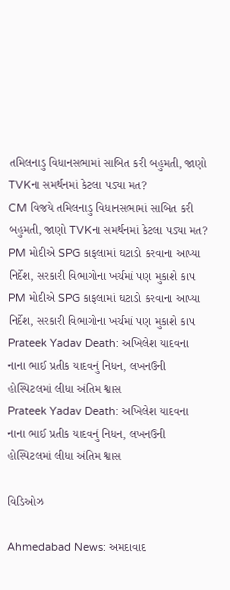તમિલનાડુ વિધાનસભામાં સાબિત કરી બહુમતી, જાણો TVKના સમર્થનમાં કેટલા પડ્યા મત?
CM વિજયે તમિલનાડુ વિધાનસભામાં સાબિત કરી બહુમતી, જાણો TVKના સમર્થનમાં કેટલા પડ્યા મત?
PM મોદીએ SPG કાફલામાં ઘટાડો કરવાના આપ્યા નિર્દેશ, સરકારી વિભાગોના ખર્ચમાં પણ મુકાશે કાપ
PM મોદીએ SPG કાફલામાં ઘટાડો કરવાના આપ્યા નિર્દેશ, સરકારી વિભાગોના ખર્ચમાં પણ મુકાશે કાપ
Prateek Yadav Death: અખિલેશ યાદવના નાના ભાઈ પ્રતીક યાદવનું નિધન, લખનઉની હોસ્પિટલમાં લીધા અંતિમ શ્વાસ
Prateek Yadav Death: અખિલેશ યાદવના નાના ભાઈ પ્રતીક યાદવનું નિધન, લખનઉની હોસ્પિટલમાં લીધા અંતિમ શ્વાસ

વિડિઓઝ

Ahmedabad News: અમદાવાદ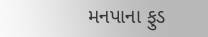મનપાના ફુડ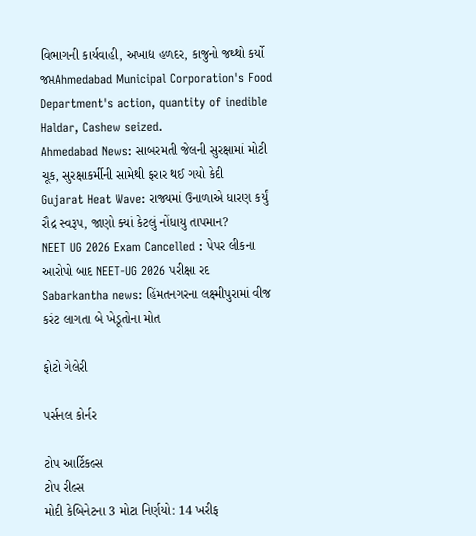વિભાગની કાર્યવાહી, અખાદ્ય હળદર, કાજુનો જથ્થો કર્યો જપ્તAhmedabad Municipal Corporation's Food Department's action, quantity of inedible Haldar, Cashew seized.
Ahmedabad News: સાબરમતી જેલની સુરક્ષામાં મોટી ચૂક, સુરક્ષાકર્મીની સામેથી ફરાર થઈ ગયો કેદી
Gujarat Heat Wave: રાજ્યમાં ઉનાળાએ ધારણ કર્યું રૌદ્ર સ્વરૂપ, જાણો ક્યાં કેટલું નોંધાયુ તાપમાન?
NEET UG 2026 Exam Cancelled : પેપર લીકના આરોપો બાદ NEET-UG 2026 પરીક્ષા રદ
Sabarkantha news: હિંમતનગરના લક્ષ્મીપુરામાં વીજ કરંટ લાગતા બે ખેડૂતોના મોત

ફોટો ગેલેરી

પર્સનલ કોર્નર

ટોપ આર્ટિકલ્સ
ટોપ રીલ્સ
મોદી કેબિનેટના 3 મોટા નિર્ણયો: 14 ખરીફ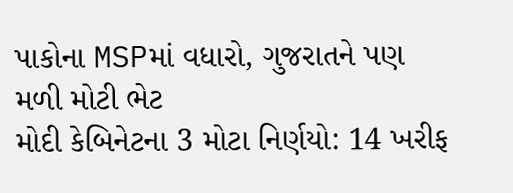પાકોના MSPમાં વધારો, ગુજરાતને પણ મળી મોટી ભેટ
મોદી કેબિનેટના 3 મોટા નિર્ણયો: 14 ખરીફ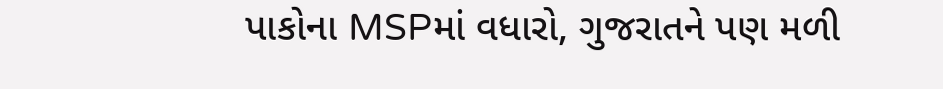પાકોના MSPમાં વધારો, ગુજરાતને પણ મળી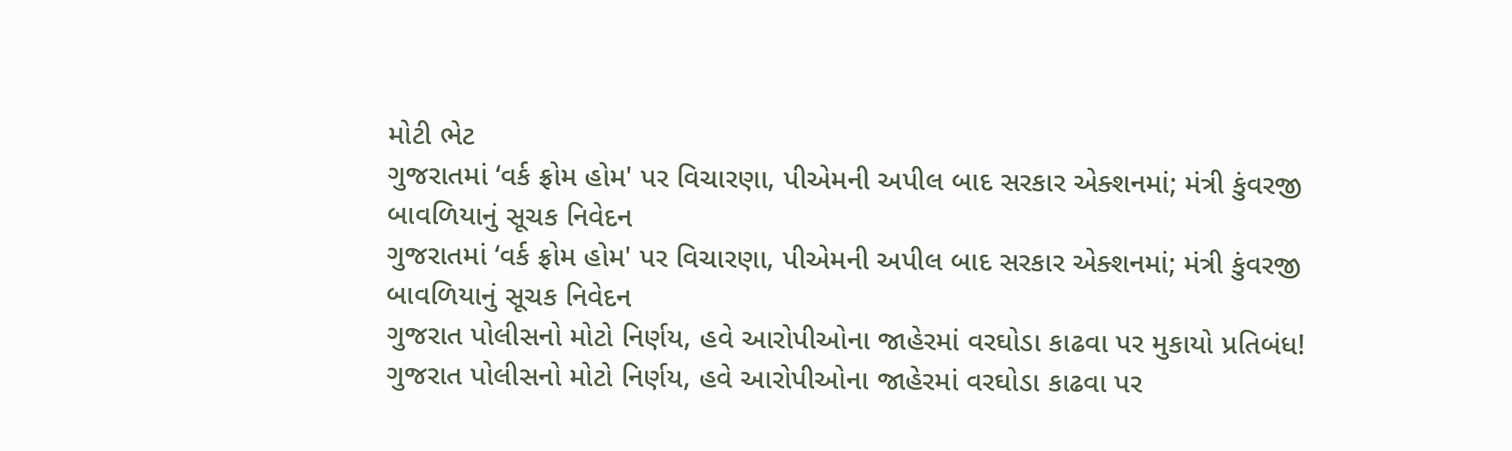મોટી ભેટ
ગુજરાતમાં ‘વર્ક ફ્રોમ હોમ' પર વિચારણા, પીએમની અપીલ બાદ સરકાર એક્શનમાં; મંત્રી કુંવરજી બાવળિયાનું સૂચક નિવેદન
ગુજરાતમાં ‘વર્ક ફ્રોમ હોમ' પર વિચારણા, પીએમની અપીલ બાદ સરકાર એક્શનમાં; મંત્રી કુંવરજી બાવળિયાનું સૂચક નિવેદન
ગુજરાત પોલીસનો મોટો નિર્ણય, હવે આરોપીઓના જાહેરમાં વરઘોડા કાઢવા પર મુકાયો પ્રતિબંધ!
ગુજરાત પોલીસનો મોટો નિર્ણય, હવે આરોપીઓના જાહેરમાં વરઘોડા કાઢવા પર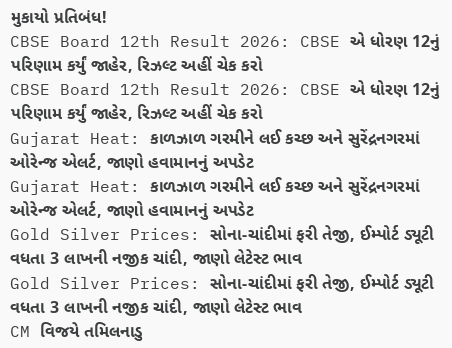મુકાયો પ્રતિબંધ!
CBSE Board 12th Result 2026: CBSE એ ધોરણ 12નું પરિણામ કર્યું જાહેર, રિઝલ્ટ અહીં ચેક કરો
CBSE Board 12th Result 2026: CBSE એ ધોરણ 12નું પરિણામ કર્યું જાહેર, રિઝલ્ટ અહીં ચેક કરો
Gujarat Heat: કાળઝાળ ગરમીને લઈ કચ્છ અને સુરેંદ્રનગરમાં ઓરેન્જ એલર્ટ, જાણો હવામાનનું અપડેટ
Gujarat Heat: કાળઝાળ ગરમીને લઈ કચ્છ અને સુરેંદ્રનગરમાં ઓરેન્જ એલર્ટ, જાણો હવામાનનું અપડેટ
Gold Silver Prices: સોના-ચાંદીમાં ફરી તેજી, ઈમ્પોર્ટ ડ્યૂટી વધતા 3 લાખની નજીક ચાંદી, જાણો લેટેસ્ટ ભાવ
Gold Silver Prices: સોના-ચાંદીમાં ફરી તેજી, ઈમ્પોર્ટ ડ્યૂટી વધતા 3 લાખની નજીક ચાંદી, જાણો લેટેસ્ટ ભાવ
CM વિજયે તમિલનાડુ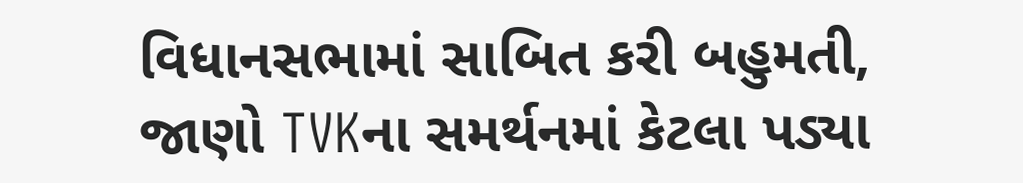વિધાનસભામાં સાબિત કરી બહુમતી, જાણો TVKના સમર્થનમાં કેટલા પડ્યા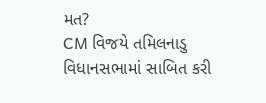મત?
CM વિજયે તમિલનાડુ વિધાનસભામાં સાબિત કરી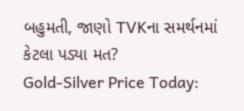બહુમતી, જાણો TVKના સમર્થનમાં કેટલા પડ્યા મત?
Gold-Silver Price Today: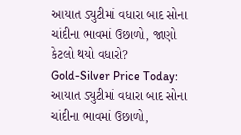આયાત ડ્યુટીમાં વધારા બાદ સોના ચાંદીના ભાવમાં ઉછાળો, જાણો કેટલો થયો વધારો?
Gold-Silver Price Today: આયાત ડ્યુટીમાં વધારા બાદ સોના ચાંદીના ભાવમાં ઉછાળો,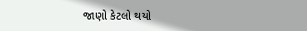જાણો કેટલો થયો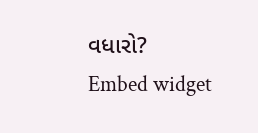વધારો?
Embed widget